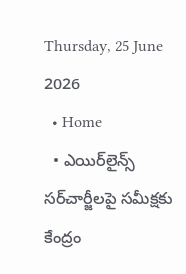Thursday, 25 June 2026
  • Home
  • ఎయిర్‌లైన్స్ సర్‌చార్జీలపై సమీక్షకు కేంద్రం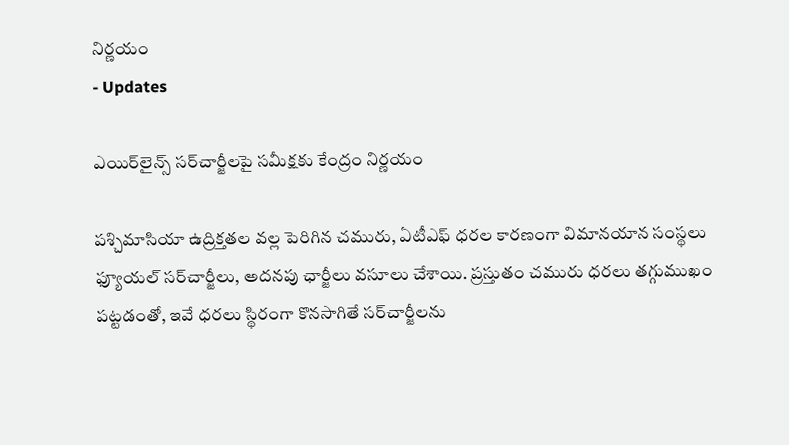నిర్ణయం
- Updates

ఎయిర్‌లైన్స్ సర్‌చార్జీలపై సమీక్షకు కేంద్రం నిర్ణయం

పశ్చిమాసియా ఉద్రిక్తతల వల్ల పెరిగిన చమురు, ఏటీఎఫ్ ధరల కారణంగా విమానయాన సంస్థలు ఫ్యూయల్ సర్‌చార్జీలు, అదనపు ఛార్జీలు వసూలు చేశాయి. ప్రస్తుతం చమురు ధరలు తగ్గుముఖం పట్టడంతో, ఇవే ధరలు స్థిరంగా కొనసాగితే సర్‌చార్జీలను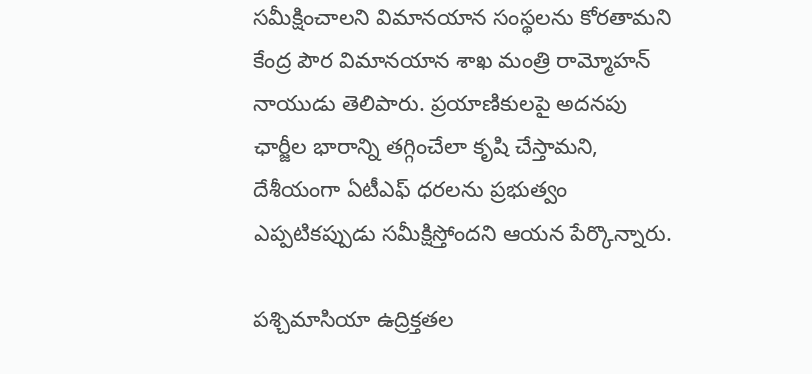సమీక్షించాలని విమానయాన సంస్థలను కోరతామని కేంద్ర పౌర విమానయాన శాఖ మంత్రి రామ్మోహన్ నాయుడు తెలిపారు. ప్రయాణికులపై అదనపు ఛార్జీల భారాన్ని తగ్గించేలా కృషి చేస్తామని, దేశీయంగా ఏటీఎఫ్ ధరలను ప్రభుత్వం ఎప్పటికప్పుడు సమీక్షిస్తోందని ఆయన పేర్కొన్నారు.

పశ్చిమాసియా ఉద్రిక్తతల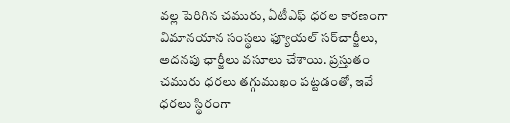వల్ల పెరిగిన చమురు, ఏటీఎఫ్ ధరల కారణంగా విమానయాన సంస్థలు ఫ్యూయల్ సర్‌చార్జీలు, అదనపు ఛార్జీలు వసూలు చేశాయి. ప్రస్తుతం చమురు ధరలు తగ్గుముఖం పట్టడంతో, ఇవే ధరలు స్థిరంగా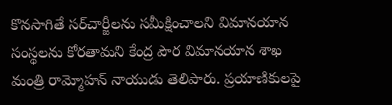కొనసాగితే సర్‌చార్జీలను సమీక్షించాలని విమానయాన సంస్థలను కోరతామని కేంద్ర పౌర విమానయాన శాఖ మంత్రి రామ్మోహన్ నాయుడు తెలిపారు. ప్రయాణికులపై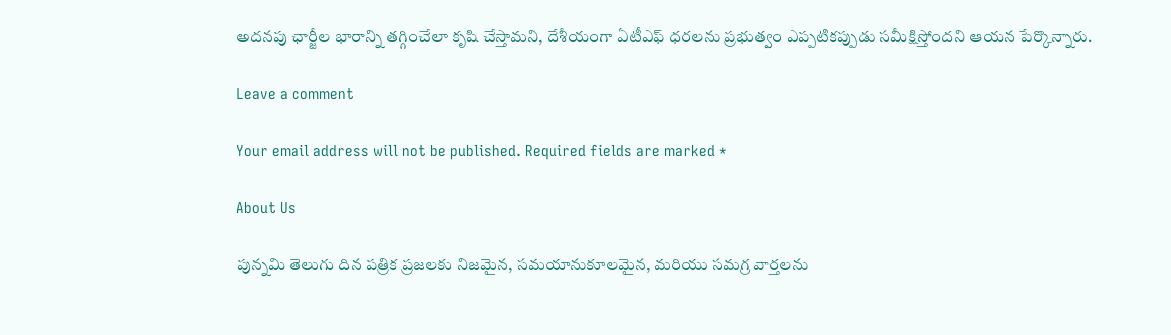అదనపు ఛార్జీల భారాన్ని తగ్గించేలా కృషి చేస్తామని, దేశీయంగా ఏటీఎఫ్ ధరలను ప్రభుత్వం ఎప్పటికప్పుడు సమీక్షిస్తోందని ఆయన పేర్కొన్నారు.

Leave a comment

Your email address will not be published. Required fields are marked *

About Us

పున్నమి తెలుగు దిన పత్రిక ప్రజలకు నిజమైన, సమయానుకూలమైన, మరియు సమగ్ర వార్తలను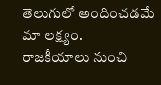తెలుగులో అందించడమే మా లక్ష్యం.
రాజకీయాలు నుంచి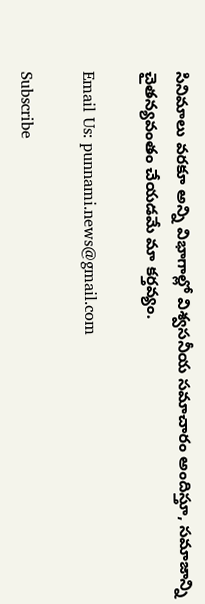సినిమాలు వరకూ అన్ని విభాగాల్లో విశ్వసనీయ సమాచారం అందిస్తూ, సమాజాన్ని చైతన్యవంతం చేయడమే మా కర్తవ్యం.

Email Us: punnami.news@gmail.com

Subscribe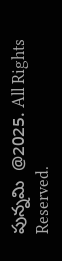పున్నమి  @2025. All Rights Reserved.